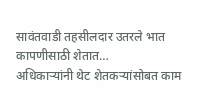सावंतवाडी तहसीलदार उतरले भात कापणीसाठी शेतात…
अधिकाऱ्यांनी थेट शेतकऱ्यांसोबत काम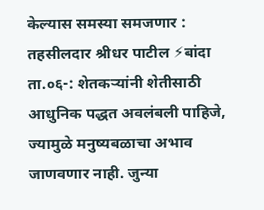केल्यास समस्या समजणार : तहसीलदार श्रीधर पाटील ⚡बांदा ता.०६-: शेतकऱ्यांनी शेतीसाठी आधुनिक पद्धत अवलंबली पाहिजे, ज्यामुळे मनुष्यबळाचा अभाव जाणवणार नाही. जुन्या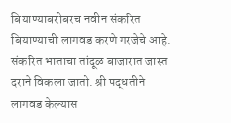बियाण्याबरोबरच नवीन संकरित बियाण्याची लागवड करणे गरजेचे आहे. संकरित भाताचा तांदूळ बाजारात जास्त दराने विकला जातो. श्री पद्धतीने लागवड केल्यास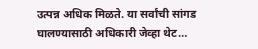उत्पन्न अधिक मिळते. या सर्वांची सांगड घालण्यासाठी अधिकारी जेव्हा थेट…